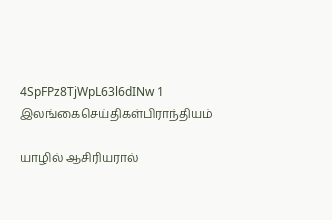4SpFPz8TjWpL63l6dINw 1
இலங்கைசெய்திகள்பிராந்தியம்

யாழில் ஆசிரியரால்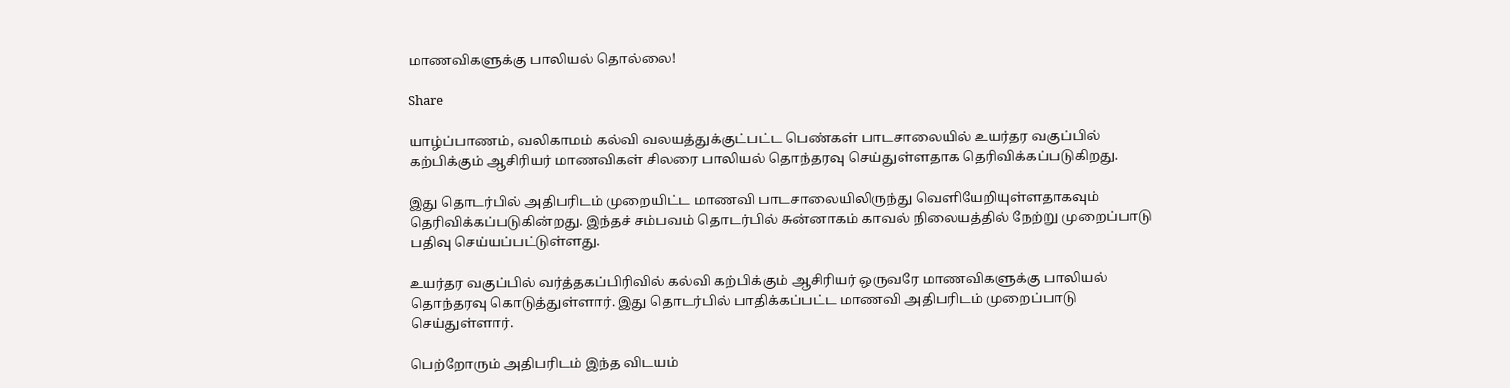மாணவிகளுக்கு பாலியல் தொல்லை!

Share

யாழ்ப்பாணம், வலிகாமம் கல்வி வலயத்துக்குட்பட்ட பெண்கள் பாடசாலையில் உயர்தர வகுப்பில் கற்பிக்கும் ஆசிரியர் மாணவிகள் சிலரை பாலியல் தொந்தரவு செய்துள்ளதாக தெரிவிக்கப்படுகிறது.

இது தொடர்பில் அதிபரிடம் முறையிட்ட மாணவி பாடசாலையிலிருந்து வெளியேறியுள்ளதாகவும் தெரிவிக்கப்படுகின்றது. இந்தச் சம்பவம் தொடர்பில் சுன்னாகம் காவல் நிலையத்தில் நேற்று முறைப்பாடு பதிவு செய்யப்பட்டுள்ளது.

உயர்தர வகுப்பில் வர்த்தகப்பிரிவில் கல்வி கற்பிக்கும் ஆசிரியர் ஒருவரே மாணவிகளுக்கு பாலியல் தொந்தரவு கொடுத்துள்ளார். இது தொடர்பில் பாதிக்கப்பட்ட மாணவி அதிபரிடம் முறைப்பாடு செய்துள்ளார்.

பெற்றோரும் அதிபரிடம் இந்த விடயம்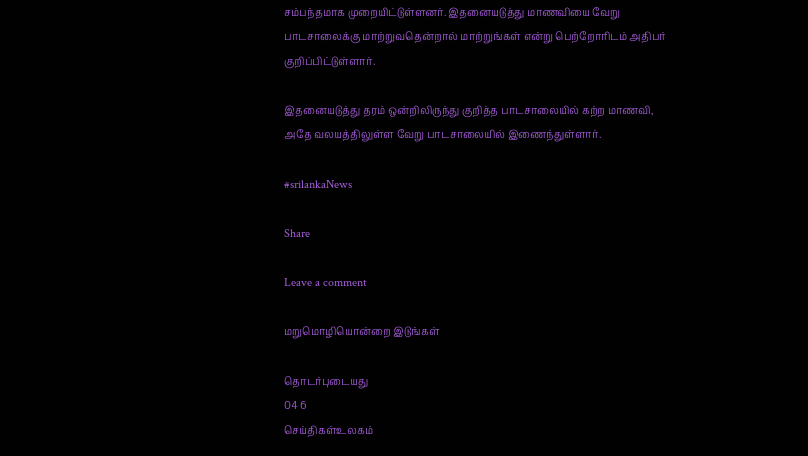சம்பந்தமாக முறையிட்டுள்ளனர். இதனையடுத்து மாணவியை வேறு பாடசாலைக்கு மாற்றுவதென்றால் மாற்றுங்கள் என்று பெற்றோரிடம் அதிபர் குறிப்பிட்டுள்ளார்.

இதனையடுத்து தரம் ஒன்றிலிருந்து குறித்த பாடசாலையில் கற்ற மாணவி, அதே வலயத்திலுள்ள வேறு பாடசாலையில் இணைந்துள்ளார்.

#srilankaNews

Share

Leave a comment

மறுமொழியொன்றை இடுங்கள்

தொடர்புடையது
04 6
செய்திகள்உலகம்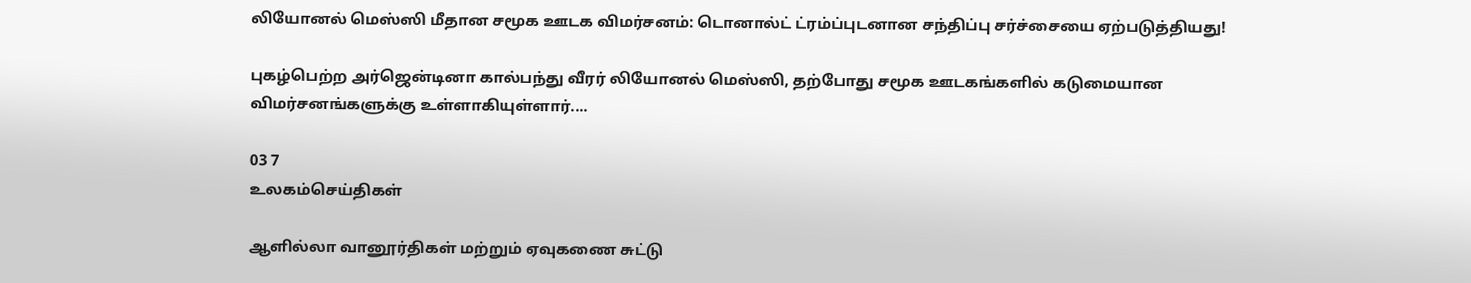லியோனல் மெஸ்ஸி மீதான சமூக ஊடக விமர்சனம்: டொனால்ட் ட்ரம்ப்புடனான சந்திப்பு சர்ச்சையை ஏற்படுத்தியது!

புகழ்பெற்ற அர்ஜென்டினா கால்பந்து வீரர் லியோனல் மெஸ்ஸி, தற்போது சமூக ஊடகங்களில் கடுமையான விமர்சனங்களுக்கு உள்ளாகியுள்ளார்....

03 7
உலகம்செய்திகள்

ஆளில்லா வானூர்திகள் மற்றும் ஏவுகணை சுட்டு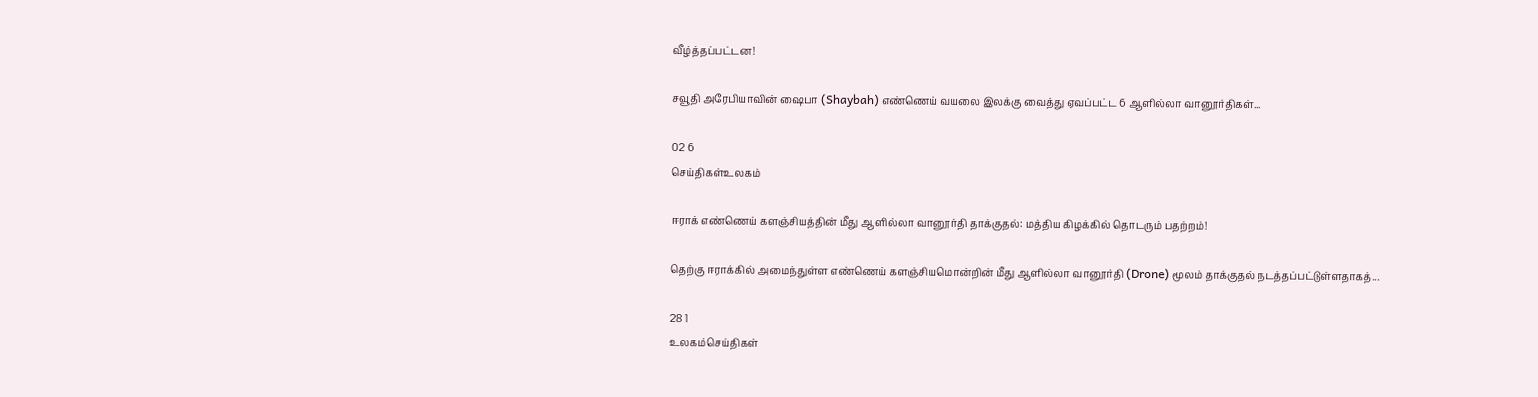வீழ்த்தப்பட்டன!

சவூதி அரேபியாவின் ஷைபா (Shaybah) எண்ணெய் வயலை இலக்கு வைத்து ஏவப்பட்ட 6 ஆளில்லா வானூர்திகள்...

02 6
செய்திகள்உலகம்

ஈராக் எண்ணெய் களஞ்சியத்தின் மீது ஆளில்லா வானூர்தி தாக்குதல்: மத்திய கிழக்கில் தொடரும் பதற்றம்!

தெற்கு ஈராக்கில் அமைந்துள்ள எண்ணெய் களஞ்சியமொன்றின் மீது ஆளில்லா வானூர்தி (Drone) மூலம் தாக்குதல் நடத்தப்பட்டுள்ளதாகத்...

28 1
உலகம்செய்திகள்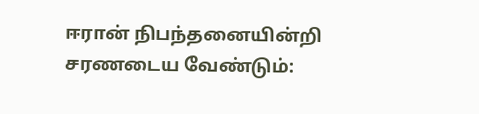ஈரான் நிபந்தனையின்றி சரணடைய வேண்டும்: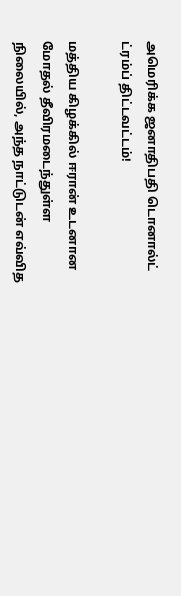அமெரிக்க ஜனாதிபதி டொனால்ட் ட்ரம்ப் திட்டவட்டம்!

மத்திய கிழக்கில் ஈரான் உடனான மோதல் தீவிரமடைந்துள்ள நிலையில், அந்த நாட்டுடன் எவ்வித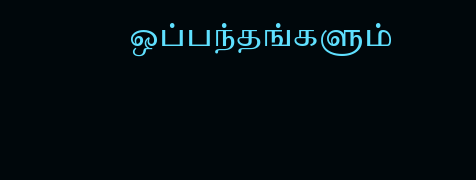ஒப்பந்தங்களும்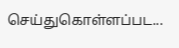செய்துகொள்ளப்பட...